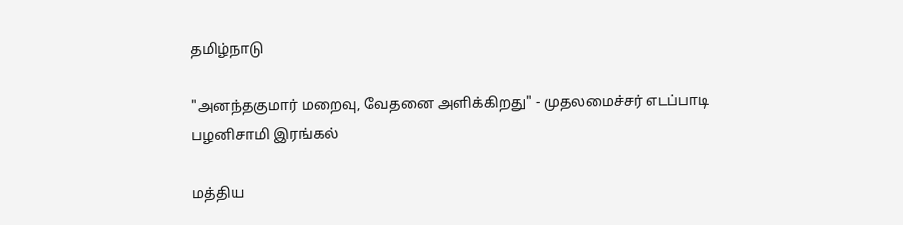தமிழ்நாடு

"அனந்தகுமார் மறைவு, வேதனை அளிக்கிறது" - முதலமைச்சர் எடப்பாடி பழனிசாமி இரங்கல்

மத்திய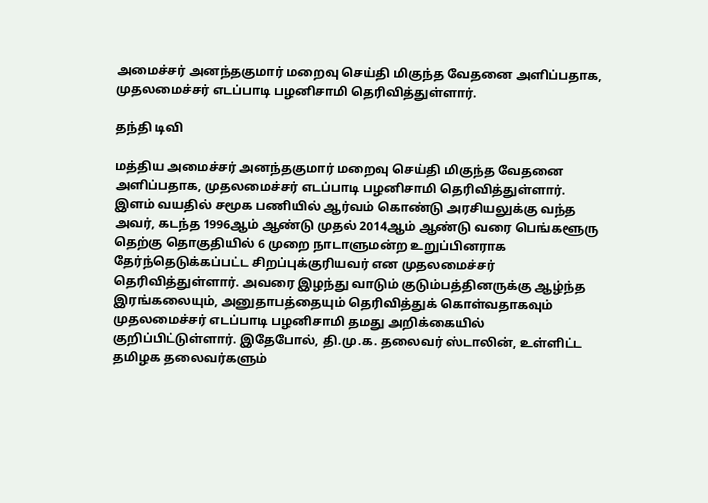அமைச்சர் அனந்தகுமார் மறைவு செய்தி மிகுந்த வேதனை அளிப்பதாக, முதலமைச்சர் எடப்பாடி பழனிசாமி தெரிவித்துள்ளார்.

தந்தி டிவி

மத்திய அமைச்சர் அனந்தகுமார் மறைவு செய்தி மிகுந்த வேதனை அளிப்பதாக, முதலமைச்சர் எடப்பாடி பழனிசாமி தெரிவித்துள்ளார். இளம் வயதில் சமூக பணியில் ஆர்வம் கொண்டு அரசியலுக்கு வந்த அவர், கடந்த 1996ஆம் ஆண்டு முதல் 2014ஆம் ஆண்டு வரை பெங்களூரு தெற்கு தொகுதியில் 6 முறை நாடாளுமன்ற உறுப்பினராக தேர்ந்தெடுக்கப்பட்ட சிறப்புக்குரியவர் என முதலமைச்சர் தெரிவித்துள்ளார். அவரை இழந்து வாடும் குடும்பத்தினருக்கு ஆழ்ந்த இரங்கலையும், அனுதாபத்தையும் தெரிவித்துக் கொள்வதாகவும் முதலமைச்சர் எடப்பாடி பழனிசாமி தமது அறிக்கையில் குறிப்பிட்டுள்ளார். இதேபோல், தி.மு.க. தலைவர் ஸ்டாலின், உள்ளிட்ட தமிழக தலைவர்களும்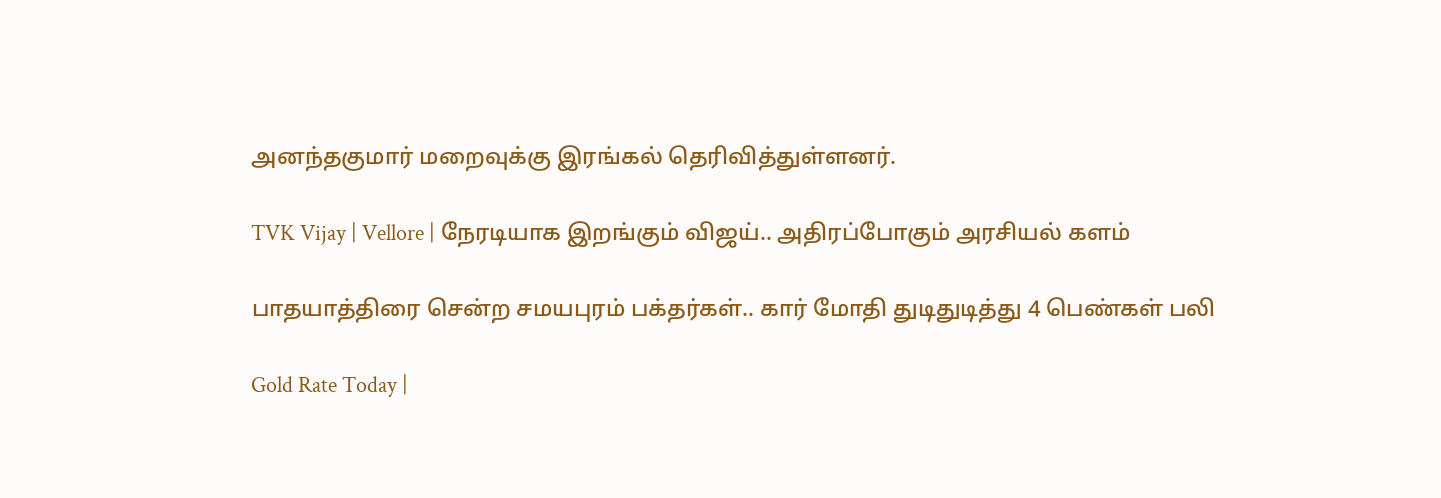அனந்தகுமார் மறைவுக்கு இரங்கல் தெரிவித்துள்ளனர்.

TVK Vijay | Vellore | நேரடியாக இறங்கும் விஜய்.. அதிரப்போகும் அரசியல் களம்

பாதயாத்திரை சென்ற சமயபுரம் பக்தர்கள்.. கார் மோதி துடிதுடித்து 4 பெண்கள் பலி

Gold Rate Today |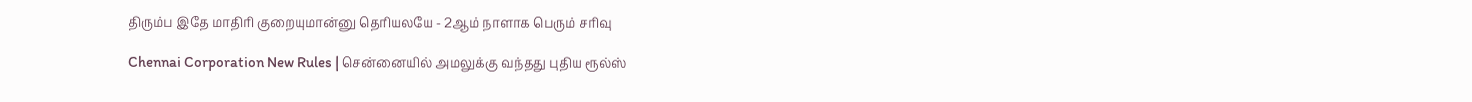திரும்ப இதே மாதிரி குறையுமான்னு தெரியலயே - 2ஆம் நாளாக பெரும் சரிவு

Chennai Corporation New Rules | சென்னையில் அமலுக்கு வந்தது புதிய ரூல்ஸ்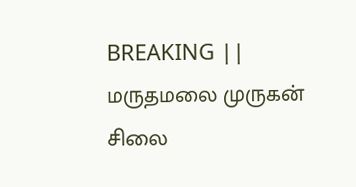BREAKING || மருதமலை முருகன் சிலை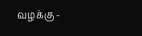வழக்கு -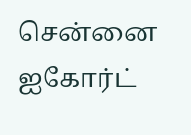சென்னை ஐகோர்ட்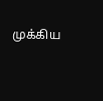முக்கிய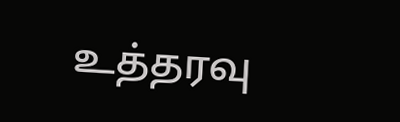உத்தரவு